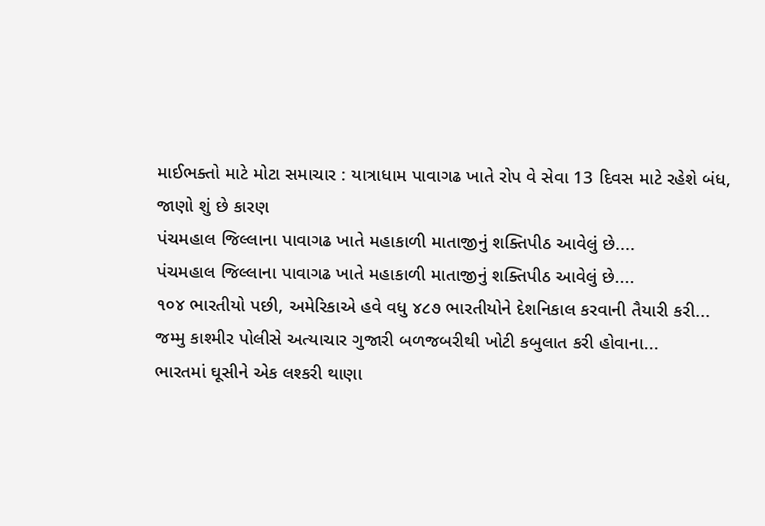માઈભક્તો માટે મોટા સમાચાર : યાત્રાધામ પાવાગઢ ખાતે રોપ વે સેવા 13 દિવસ માટે રહેશે બંધ, જાણો શું છે કારણ
પંચમહાલ જિલ્લાના પાવાગઢ ખાતે મહાકાળી માતાજીનું શક્તિપીઠ આવેલું છે....
પંચમહાલ જિલ્લાના પાવાગઢ ખાતે મહાકાળી માતાજીનું શક્તિપીઠ આવેલું છે....
૧૦૪ ભારતીયો પછી, અમેરિકાએ હવે વધુ ૪૮૭ ભારતીયોને દેશનિકાલ કરવાની તૈયારી કરી...
જમ્મુ કાશ્મીર પોલીસે અત્યાચાર ગુજારી બળજબરીથી ખોટી કબુલાત કરી હોવાના...
ભારતમાં ઘૂસીને એક લશ્કરી થાણા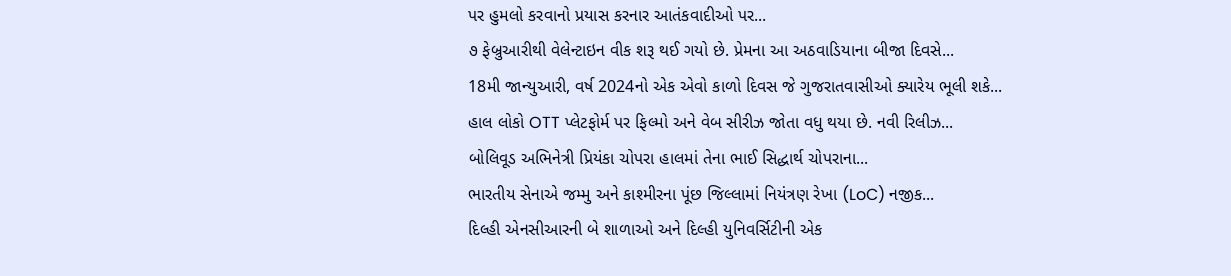પર હુમલો કરવાનો પ્રયાસ કરનાર આતંકવાદીઓ પર...
૭ ફેબ્રુઆરીથી વેલેન્ટાઇન વીક શરૂ થઈ ગયો છે. પ્રેમના આ અઠવાડિયાના બીજા દિવસે...
18મી જાન્યુઆરી, વર્ષ 2024નો એક એવો કાળો દિવસ જે ગુજરાતવાસીઓ ક્યારેય ભૂલી શકે...
હાલ લોકો OTT પ્લેટફોર્મ પર ફિલ્મો અને વેબ સીરીઝ જોતા વધુ થયા છે. નવી રિલીઝ...
બોલિવૂડ અભિનેત્રી પ્રિયંકા ચોપરા હાલમાં તેના ભાઈ સિદ્ધાર્થ ચોપરાના...
ભારતીય સેનાએ જમ્મુ અને કાશ્મીરના પૂંછ જિલ્લામાં નિયંત્રણ રેખા (LoC) નજીક...
દિલ્હી એનસીઆરની બે શાળાઓ અને દિલ્હી યુનિવર્સિટીની એક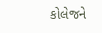કોલેજને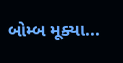બોમ્બ મૂક્યા...